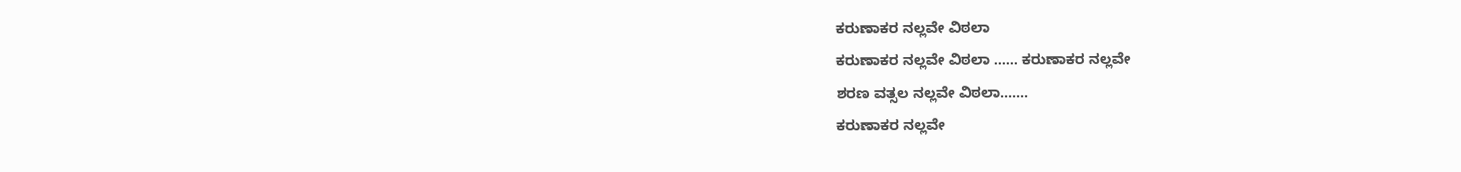ಕರುಣಾಕರ ನಲ್ಲವೇ ವಿಠಲಾ
ಕರುಣಾಕರ ನಲ್ಲವೇ ವಿಠಲಾ ...... ಕರುಣಾಕರ ನಲ್ಲವೇ
ಶರಣ ವತ್ಸಲ ನಲ್ಲವೇ ವಿಠಲಾ.......
ಕರುಣಾಕರ ನಲ್ಲವೇ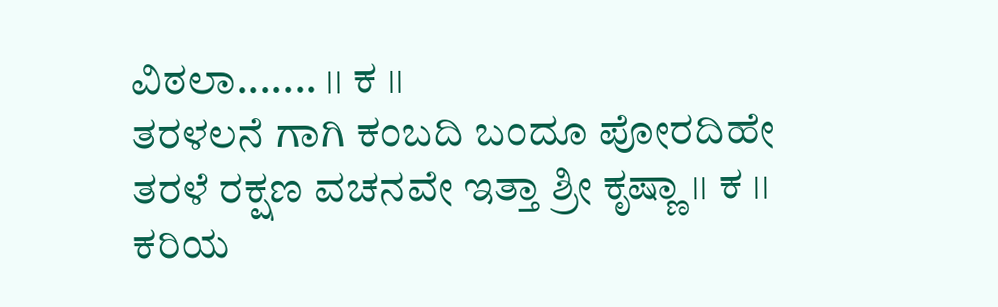ವಿಠಲಾ....... ।। ಕ ।।
ತರಳಲನೆ ಗಾಗಿ ಕಂಬದಿ ಬಂದೂ ಪೋರದಿಹೇ
ತರಳೆ ರಕ್ಷಣ ವಚನವೇ ಇತ್ತಾ ಶ್ರೀ ಕೃಷ್ಣಾ ।। ಕ ।।
ಕರಿಯ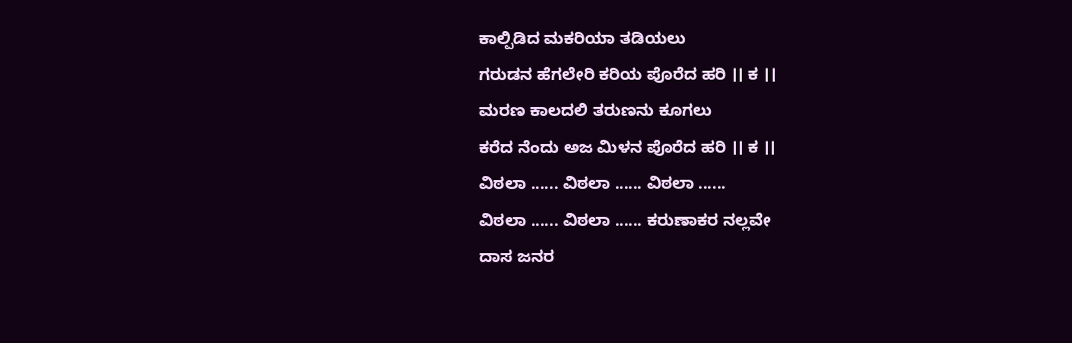ಕಾಲ್ಪಿಡಿದ ಮಕರಿಯಾ ತಡಿಯಲು
ಗರುಡನ ಹೆಗಲೇರಿ ಕರಿಯ ಪೊರೆದ ಹರಿ ।। ಕ ।।
ಮರಣ ಕಾಲದಲಿ ತರುಣನು ಕೂಗಲು
ಕರೆದ ನೆಂದು ಅಜ ಮಿಳನ ಪೊರೆದ ಹರಿ ।। ಕ ।।
ವಿಠಲಾ ...... ವಿಠಲಾ ...... ವಿಠಲಾ ......
ವಿಠಲಾ ...... ವಿಠಲಾ ...... ಕರುಣಾಕರ ನಲ್ಲವೇ
ದಾಸ ಜನರ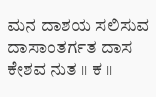ಮನ ದಾಶಯ ಸಲಿಸುವ
ದಾಸಾಂತರ್ಗತ ದಾಸ ಕೇಶವ ನುತ ।। ಕ ।।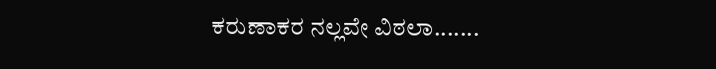ಕರುಣಾಕರ ನಲ್ಲವೇ ವಿಠಲಾ.......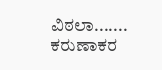ವಿಠಲಾ.......
ಕರುಣಾಕರ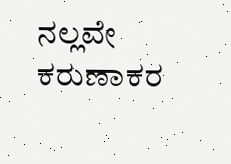ನಲ್ಲವೇ ಕರುಣಾಕರ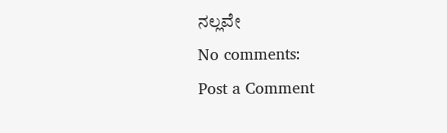ನಲ್ಲವೇ
No comments:
Post a Comment